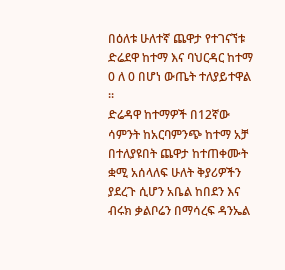በዕለቱ ሁለተኛ ጨዋታ የተገናኘቱ ድሬደዋ ከተማ እና ባህርዳር ከተማ 0 ለ 0 በሆነ ውጤት ተለያይተዋል ።
ድሬዳዋ ከተማዎች በ12ኛው ሳምንት ከአርባምንጭ ከተማ አቻ በተለያዩበት ጨዋታ ከተጠቀሙት ቋሚ አሰላለፍ ሁለት ቅያሪዎችን ያደረጉ ሲሆን አቤል ከበደን እና ብሩክ ቃልቦሬን በማሳረፍ ዳንኤል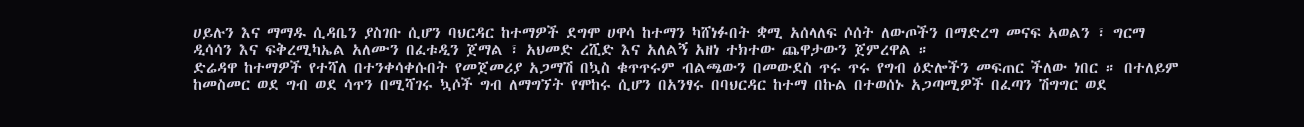ሀይሉን እና ማማዱ ሲዳቤን ያስገቡ ሲሆን ባህርዳር ከተማዎች ደግሞ ሀዋሳ ከተማን ካሸነፉበት ቋሚ አሰላለፍ ሶሰት ለውጦችን በማድረግ መናፍ አወልን ፣ ግርማ ዲሳሳን እና ፍቅረሚካኤል አለሙን በፈቱዲን ጀማል ፣ አህመድ ረሺድ እና አለልኝ አዘነ ተክተው ጨዋታውን ጀምረዋል ።
ድሬዳዋ ከተማዎች የተሻለ በተንቀሳቀሱበት የመጀመሪያ አጋማሽ በኳስ ቁጥጥሩም ብልጫውን በመውደስ ጥሩ ጥሩ የግብ ዕድሎችን መፍጠር ችለው ነበር ። በተለይም ከመስመር ወደ ግብ ወደ ሳጥን በሚሻገሩ ኳሶች ግብ ለማግኘት የሞከሩ ሲሆን በአንፃሩ በባህርዳር ከተማ በኩል በተወሰኑ አጋጣሚዎች በፈጣን ሽግግር ወደ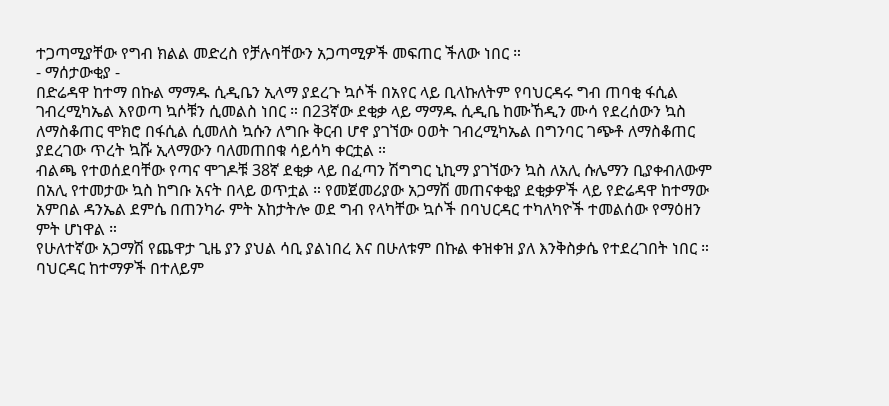ተጋጣሚያቸው የግብ ክልል መድረስ የቻሉባቸውን አጋጣሚዎች መፍጠር ችለው ነበር ።
- ማሰታውቂያ -
በድሬዳዋ ከተማ በኩል ማማዱ ሲዲቤን ኢላማ ያደረጉ ኳሶች በአየር ላይ ቢላኩለትም የባህርዳሩ ግብ ጠባቂ ፋሲል ገብረሚካኤል እየወጣ ኳሶቹን ሲመልስ ነበር ። በ23ኛው ደቂቃ ላይ ማማዱ ሲዲቤ ከሙኸዲን ሙሳ የደረሰውን ኳስ ለማስቆጠር ሞክሮ በፋሲል ሲመለስ ኳሱን ለግቡ ቅርብ ሆኖ ያገኘው ዐወት ገብረሚካኤል በግንባር ገጭቶ ለማስቆጠር ያደረገው ጥረት ኳሹ ኢላማውን ባለመጠበቁ ሳይሳካ ቀርቷል ።
ብልጫ የተወሰደባቸው የጣና ሞገዶቹ 38ኛ ደቂቃ ላይ በፈጣን ሽግግር ኒኪማ ያገኘውን ኳስ ለአሊ ሱሌማን ቢያቀብለውም በአሊ የተመታው ኳስ ከግቡ አናት በላይ ወጥቷል ። የመጀመሪያው አጋማሽ መጠናቀቂያ ደቂቃዎች ላይ የድሬዳዋ ከተማው አምበል ዳንኤል ደምሴ በጠንካራ ምት አከታትሎ ወደ ግብ የላካቸው ኳሶች በባህርዳር ተካለካዮች ተመልሰው የማዕዘን ምት ሆነዋል ።
የሁለተኛው አጋማሽ የጨዋታ ጊዜ ያን ያህል ሳቢ ያልነበረ እና በሁለቱም በኩል ቀዝቀዝ ያለ እንቅስቃሴ የተደረገበት ነበር ። ባህርዳር ከተማዎች በተለይም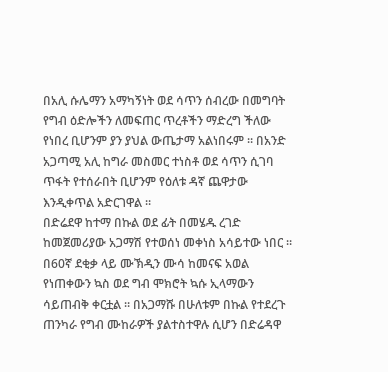በአሊ ሱሌማን አማካኝነት ወደ ሳጥን ሰብረው በመግባት የግብ ዕድሎችን ለመፍጠር ጥረቶችን ማድረግ ችለው የነበረ ቢሆንም ያን ያህል ውጤታማ አልነበሩም ። በአንድ አጋጣሚ አሊ ከግራ መስመር ተነስቶ ወደ ሳጥን ሲገባ ጥፋት የተሰራበት ቢሆንም የዕለቱ ዳኛ ጨዋታው እንዲቀጥል አድርገዋል ።
በድሬደዋ ከተማ በኩል ወደ ፊት በመሄዱ ረገድ ከመጀመሪያው አጋማሽ የተወሰነ መቀነስ አሳይተው ነበር ። በ60ኛ ደቂቃ ላይ ሙኽዲን ሙሳ ከመናፍ አወል የነጠቀውን ኳስ ወደ ግብ ሞክሮት ኳሱ ኢላማውን ሳይጠብቅ ቀርቷል ። በአጋማሹ በሁለቱም በኩል የተደረጉ ጠንካራ የግብ ሙከራዎች ያልተስተዋሉ ሲሆን በድሬዳዋ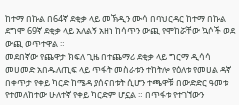ከተማ በኩል በ64ኛ ደቂቃ ላይ መኽዲን ሙሳ በባህርዳር ከተማ በኩል ደግሞ 69ኛ ደቂቃ ላይ አለልኝ አዘነ ከሳጥን ውጪ የሞከሯቸው ኳሶች ወደ ውጪ ወጥተዋል ።
መደበኛው የጨዋታ ክፍለ ጊዜ በተጨማሪ ደቂቃ ላይ ግርማ ዲሳሳ መሀመድ አበዱለጢፍ ላይ ጥፋት መስራቱን ተከትሎ የዕለቱ የመሀል ዳኛ በቀጥታ የቀይ ካርድ ከሜዳ ያሰናበቱት ሲሆን ተጫዋቹ በውድድር ዓመቱ የተመለከተው ሁለተኛ የቀይ ካርድም ሆኗል ። በጥፋቱ የተገኘውን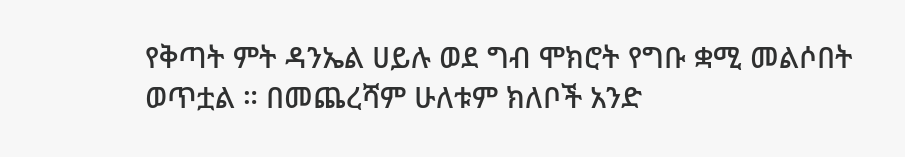የቅጣት ምት ዳንኤል ሀይሉ ወደ ግብ ሞክሮት የግቡ ቋሚ መልሶበት ወጥቷል ። በመጨረሻም ሁለቱም ክለቦች አንድ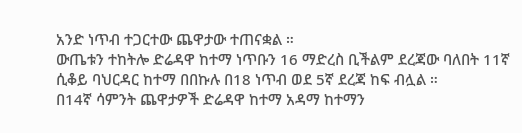አንድ ነጥብ ተጋርተው ጨዋታው ተጠናቋል ።
ውጤቱን ተከትሎ ድሬዳዋ ከተማ ነጥቡን 16 ማድረስ ቢችልም ደረጃው ባለበት 11ኛ ሲቆይ ባህርዳር ከተማ በበኩሉ በ18 ነጥብ ወደ 5ኛ ደረጃ ከፍ ብሏል ።
በ14ኛ ሳምንት ጨዋታዎች ድሬዳዋ ከተማ አዳማ ከተማን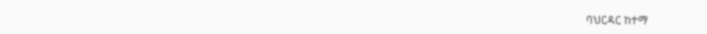ባህርዳር ከተማ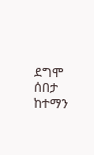ደግሞ ሰበታ ከተማን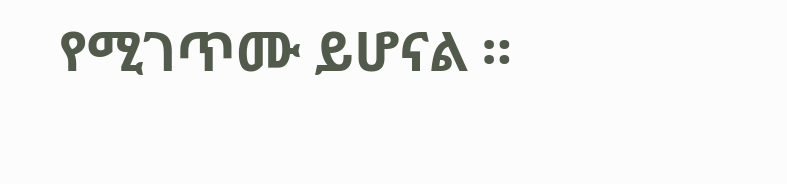የሚገጥሙ ይሆናል ።